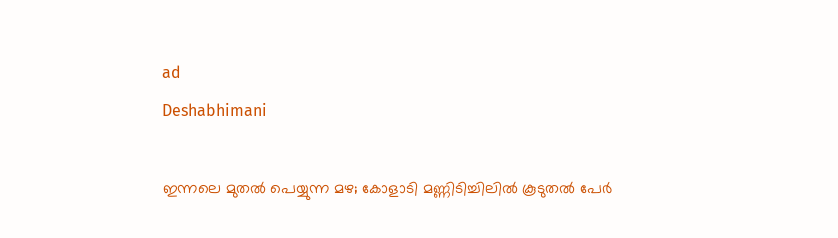ad
Deshabhimani

ഇന്നലെ മുതൽ പെയ്യുന്ന മഴ; കോളാടി മണ്ണിടിച്ചിലിൽ കൂടുതൽ പേർ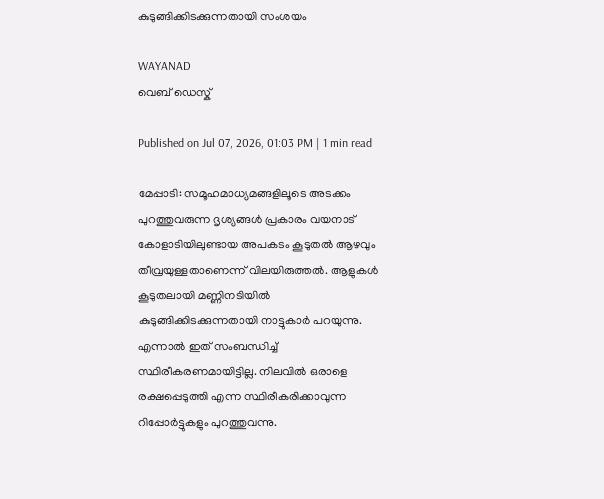കുടുങ്ങിക്കിടക്കുന്നതായി സംശയം

WAYANAD
വെബ് ഡെസ്ക്

Published on Jul 07, 2026, 01:03 PM | 1 min read

മേപ്പാടി: സമൂഹമാധ്യമങ്ങളിലൂടെ അടക്കം പുറത്തുവരുന്ന ദൃശ്യങ്ങൾ പ്രകാരം വയനാട് കോളാടിയിലുണ്ടായ അപകടം കൂടുതൽ ആഴവും തീവ്രയുള്ളതാണെന്ന് വിലയിരുത്തൽ. ആളുകൾ കൂടുതലായി മണ്ണിനടിയിൽ കുടുങ്ങിക്കിടക്കുന്നതായി നാട്ടുകാർ പറയുന്നു. എന്നാൽ ഇത് സംബന്ധിച്ച് സ്ഥിരീകരണമായിട്ടില്ല. നിലവിൽ ഒരാളെ രക്ഷപ്പെടുത്തി എന്ന സ്ഥിരീകരിക്കാവുന്ന റിപ്പോർട്ടുകളും പുറത്തുവന്നു.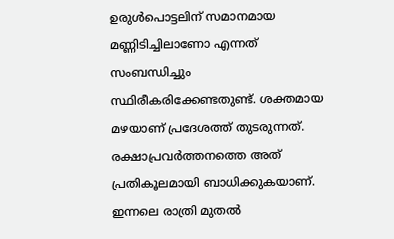ഉരുൾപൊട്ടലിന് സമാനമായ മണ്ണിടിച്ചിലാണോ എന്നത് സംബന്ധിച്ചും സ്ഥിരീകരിക്കേണ്ടതുണ്ട്. ശക്തമായ മഴയാണ് പ്രദേശത്ത് തുടരുന്നത്. രക്ഷാപ്രവർത്തനത്തെ അത് പ്രതികൂലമായി ബാധിക്കുകയാണ്. ഇന്നലെ രാത്രി മുതൽ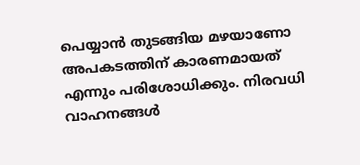പെയ്യാൻ തുടങ്ങിയ മഴയാണോ അപകടത്തിന് കാരണമായത് എന്നും പരിശോധിക്കും. നിരവധി വാഹനങ്ങൾ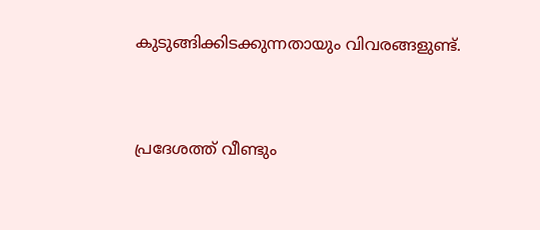കുടുങ്ങിക്കിടക്കുന്നതായും വിവരങ്ങളുണ്ട്.


പ്രദേശത്ത് വീണ്ടും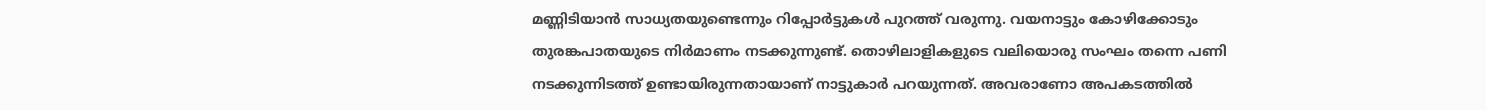മണ്ണിടിയാൻ സാധ്യതയുണ്ടെന്നും റിപ്പോർട്ടുകൾ പുറത്ത് വരുന്നു. വയനാട്ടും കോഴിക്കോടും തുരങ്കപാതയുടെ നിർമാണം നടക്കുന്നുണ്ട്. തൊഴിലാളികളുടെ വലിയൊരു സംഘം തന്നെ പണി നടക്കുന്നിടത്ത് ഉണ്ടായിരുന്നതായാണ് നാട്ടുകാർ പറയുന്നത്. അവരാണോ അപകടത്തിൽ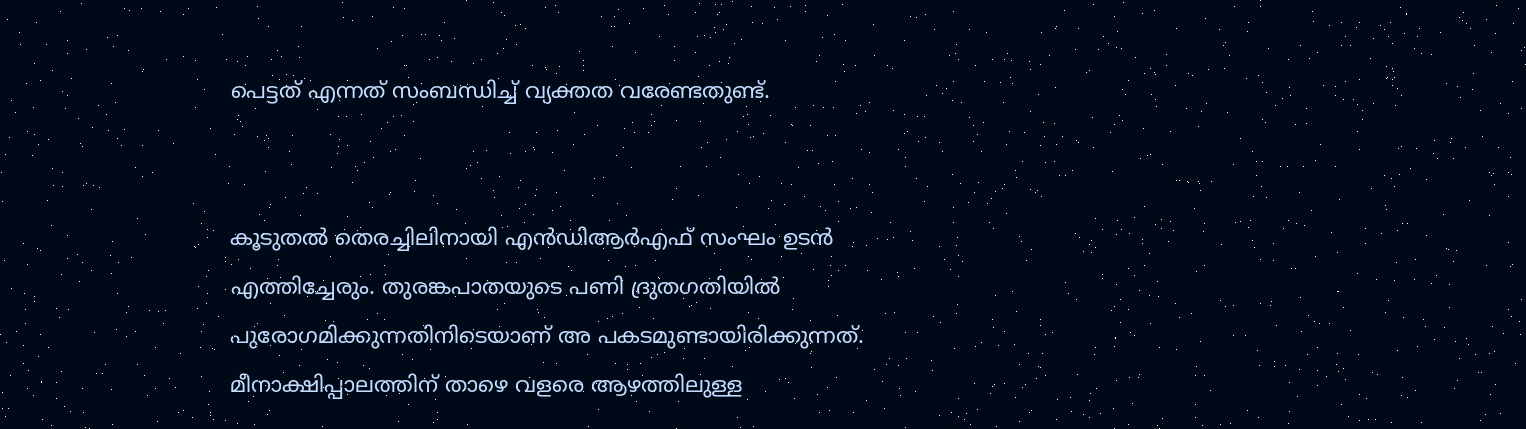പെട്ടത് എന്നത് സംബന്ധിച്ച് വ്യക്തത വരേണ്ടതുണ്ട്.


കൂടുതൽ തെരച്ചിലിനായി എൻ‌ഡിആർഎഫ് സംഘം ഉടൻ എത്തിച്ചേരും. തുരങ്കപാതയുടെ പണി ദ്രുതഗതിയിൽ പുരോഗമിക്കുന്നതിനിടെയാണ് അ പകടമുണ്ടായിരിക്കുന്നത്. മീനാക്ഷിപ്പാലത്തിന് താഴെ വളരെ ആഴത്തിലുള്ള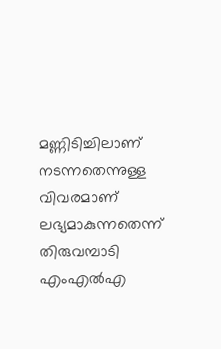മണ്ണിടിച്ചിലാണ് നടന്നതെന്നുള്ള വിവരമാണ് ലഭ്യമാകുന്നതെന്ന് തിരുവമ്പാടി എംഎൽഎ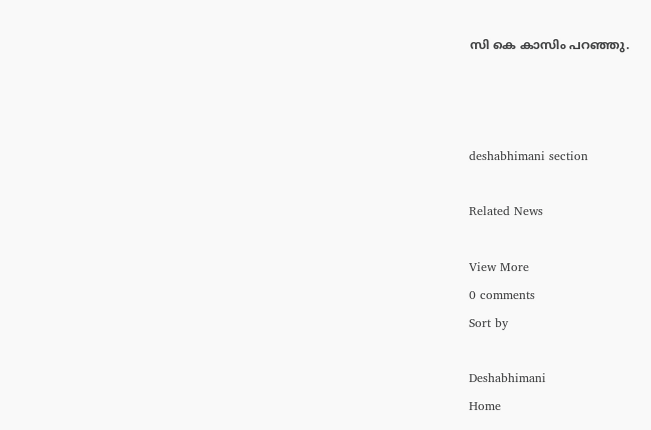സി കെ കാസിം പറഞ്ഞു.



deshabhimani section

Related News

View More
0 comments
Sort by

Deshabhimani
Home